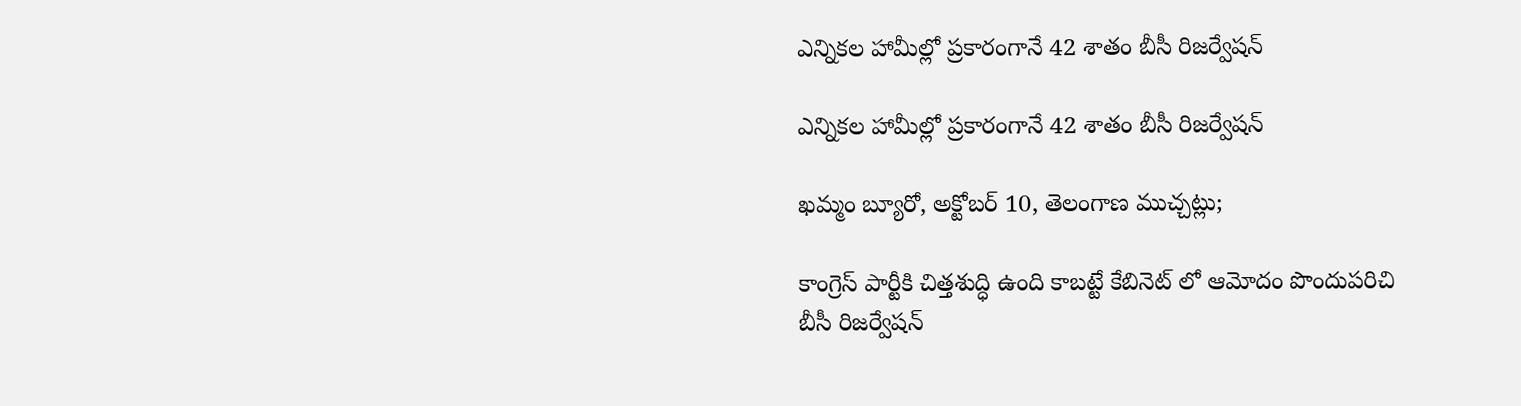ఎన్నికల హామీల్లో ప్రకారంగానే 42 శాతం బీసీ రిజర్వేషన్

ఎన్నికల హామీల్లో ప్రకారంగానే 42 శాతం బీసీ రిజర్వేషన్

ఖమ్మం బ్యూరో, అక్టోబర్ 10, తెలంగాణ ముచ్చట్లు;

కాంగ్రెస్ పార్టీకి చిత్తశుద్ధి ఉంది కాబట్టే కేబినెట్ లో ఆమోదం పొందుపరిచి బీసీ రిజర్వేషన్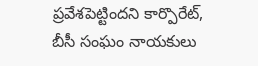ప్రవేశపెట్టిందని కార్పొరేట్, బీసీ సంఘం నాయకులు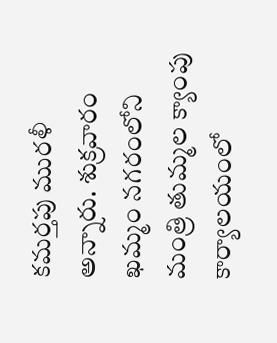కమర్తపు మురళీ అన్నారు. శుక్రవారం ఖమ్మం నగరంలోని మంత్రి తుమ్మల క్యాంపు కార్యాలయంలో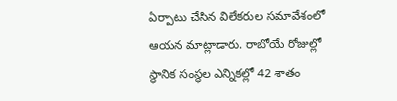ఏర్పాటు చేసిన విలేకరుల సమావేశంలో ఆయన మాట్లాడారు. రాబోయే రోజుల్లో స్థానిక సంస్థల ఎన్నికల్లో 42 శాతం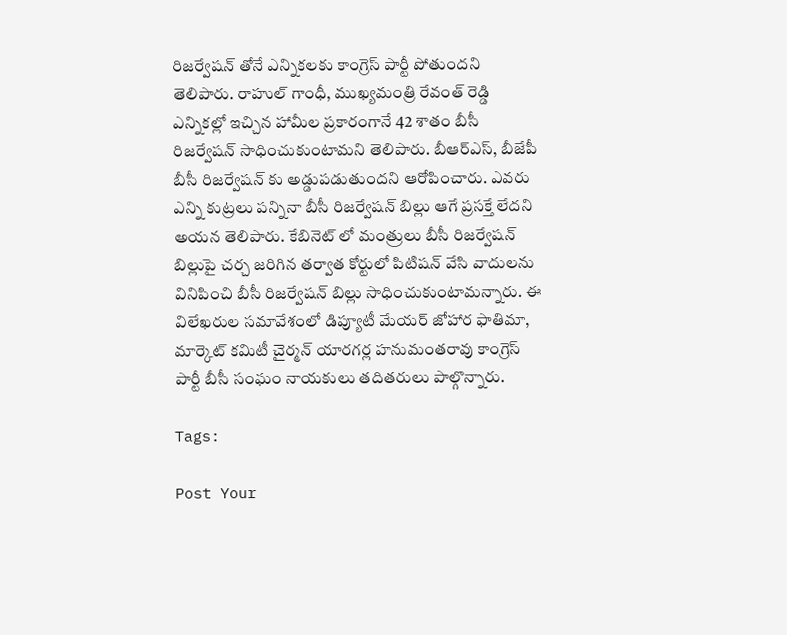రిజర్వేషన్ తోనే ఎన్నికలకు కాంగ్రెస్ పార్టీ పోతుందని తెలిపారు. రాహుల్ గాంధీ, ముఖ్యమంత్రి రేవంత్ రెడ్డి ఎన్నికల్లో ఇచ్చిన హామీల ప్రకారంగానే 42 శాతం బీసీ రిజర్వేషన్ సాధించుకుంటామని తెలిపారు. బీఆర్ఎస్, బీజేపీ బీసీ రిజర్వేషన్ కు అడ్డుపడుతుందని ఆరోపించారు. ఎవరు ఎన్ని కుట్రలు పన్నినా బీసీ రిజర్వేషన్ బిల్లు ఆగే ప్రసక్తే లేదని అయన తెలిపారు. కేబినెట్ లో మంత్రులు బీసీ రిజర్వేషన్ బిల్లుపై చర్చ జరిగిన తర్వాత కోర్టులో పిటిషన్ వేసి వాదులను వినిపించి బీసీ రిజర్వేషన్ బిల్లు సాధించుకుంటామన్నారు. ఈ విలేఖరుల సమావేశంలో డిప్యూటీ మేయర్ జోహార ఫాతిమా, మార్కెట్ కమిటీ చైర్మన్ యారగర్ల హనుమంతరావు కాంగ్రెస్ పార్టీ బీసీ సంఘం నాయకులు తదితరులు పాల్గొన్నారు.

Tags:

Post Your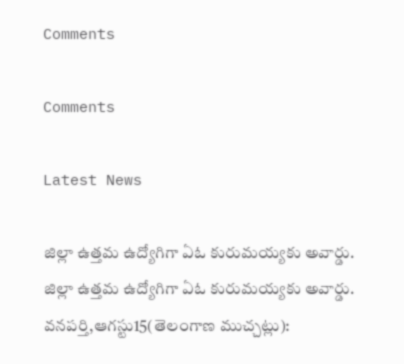Comments

Comments

Latest News

జిల్లా ఉత్తమ ఉద్యోగిగా ఏఓ కురుమయ్యకు అవార్డు. జిల్లా ఉత్తమ ఉద్యోగిగా ఏఓ కురుమయ్యకు అవార్డు.
వనపర్తి,ఆగస్టు15(తెలంగాణ ముచ్చట్లు):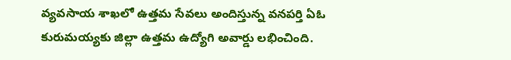వ్యవసాయ శాఖలో ఉత్తమ సేవలు అందిస్తున్న వనపర్తి ఏఓ కురుమయ్యకు జిల్లా ఉత్తమ ఉద్యోగి అవార్డు లభించింది.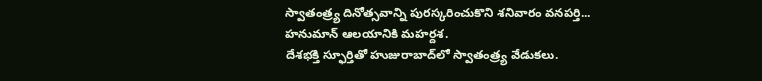స్వాతంత్ర్య దినోత్సవాన్ని పురస్కరించుకొని శనివారం వనపర్తి...
హనుమాన్ ఆలయానికి మహర్దశ.
దేశభక్తి స్ఫూర్తితో హుజురాబాద్‌లో స్వాతంత్ర్య వేడుకలు.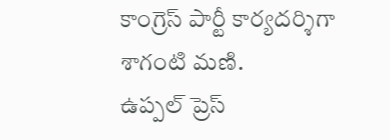కాంగ్రెస్ పార్టీ కార్యదర్శిగా శాగంటి మణి.
ఉప్పల్ ప్రెస్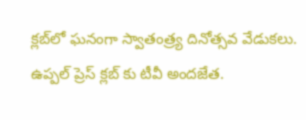క్లబ్‌లో ఘనంగా స్వాతంత్ర్య దినోత్సవ వేడుకలు.
ఉప్పల్ ప్రెస్ క్లబ్‌ కు టీవీ అందజేత.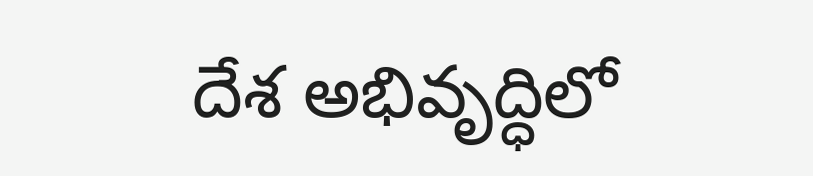దేశ అభివృద్ధిలో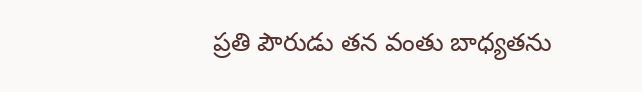ప్రతి పౌరుడు తన వంతు బాధ్యతను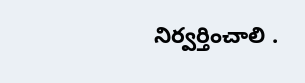నిర్వర్తించాలి .